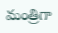మంత్రిగా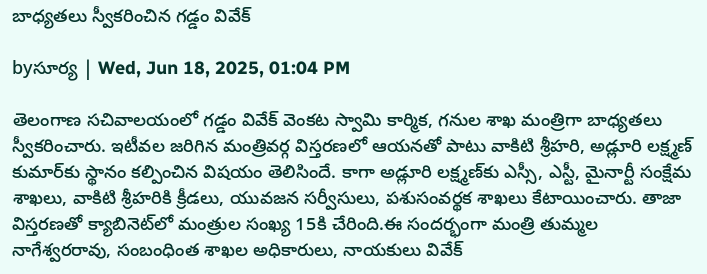బాధ్యతలు స్వీకరించిన గడ్డం వివేక్

byసూర్య | Wed, Jun 18, 2025, 01:04 PM

తెలంగాణ సచివాలయంలో గడ్డం వివేక్ వెంకట స్వామి కార్మిక, గనుల శాఖ మంత్రిగా బాధ్యతలు స్వీకరించారు. ఇటీవల జరిగిన మంత్రివర్గ విస్తరణలో ఆయనతో పాటు వాకిటి శ్రీహరి, అడ్లూరి లక్ష్మణ్ కుమార్‌కు స్థానం కల్పించిన విషయం తెలిసిందే. కాగా అడ్లూరి లక్ష్మణ్‌కు ఎస్సీ, ఎస్టీ, మైనార్టీ సంక్షేమ శాఖలు, వాకిటి శ్రీహరికి క్రీడలు, యువజన సర్వీసులు, పశుసంవర్థక శాఖలు కేటాయించారు. తాజా విస్తరణతో క్యాబినెట్‌లో మంత్రుల సంఖ్య 15కి చేరింది.ఈ సందర్భంగా మంత్రి తుమ్మల నాగేశ్వరరావు, సంబంధింత శాఖల అధికారులు, నాయకులు వివేక్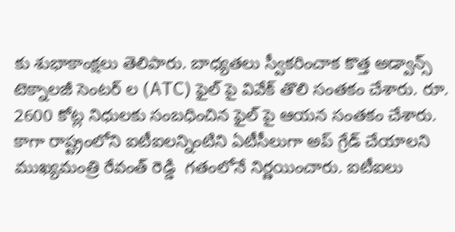కు శుభాకాంక్షలు తెలిపారు. బాధ్యతలు స్వీకరించాక కొత్త అడ్వాన్స్ టెక్నాలజీ సెంటర్ ల (ATC) ఫైల్ పై వివేక్ తొలి సంతకం చేశారు. రూ. 2600 కోట్ల నిధులకు సంబధించిన ఫైల్ పై ఆయన సంతకం చేశారు. కాగా రాష్ట్రంలోని ఐటీఐలన్నింటిని ఏటీసీలుగా అప్ గ్రేడ్ చేయాలని ముఖ్యమంత్రి రేవంత్ రెడ్డి  గతంలోనే నిర్ణయించారు. ఐటీఐలు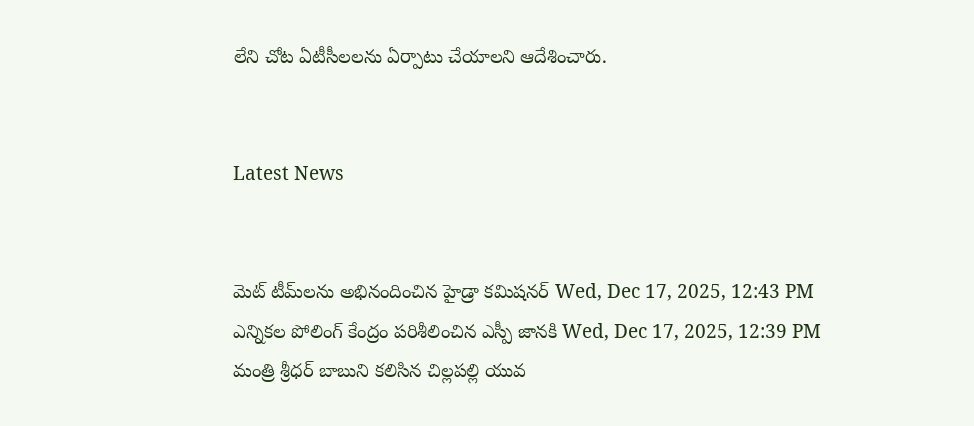లేని చోట ఏటీసీలలను ఏర్పాటు చేయాలని ఆదేశించారు.


Latest News


మెట్ టీమ్‌ల‌ను అభినందించిన హైడ్రా క‌మిష‌న‌ర్‌ Wed, Dec 17, 2025, 12:43 PM
ఎన్నికల పోలింగ్ కేంద్రం పరిశీలించిన ఎస్పీ జానకి Wed, Dec 17, 2025, 12:39 PM
మంత్రి శ్రీధర్ బాబుని కలిసిన చిల్లపల్లి యువ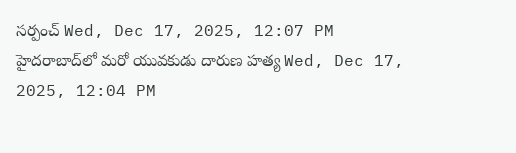సర్పంచ్ Wed, Dec 17, 2025, 12:07 PM
హైదరాబాద్‌లో మరో యువకుడు దారుణ హత్య Wed, Dec 17, 2025, 12:04 PM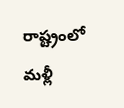రాష్ట్రంలో మళ్లీ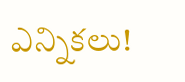ఎన్నికలు!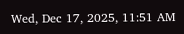Wed, Dec 17, 2025, 11:51 AM